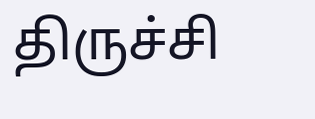திருச்சி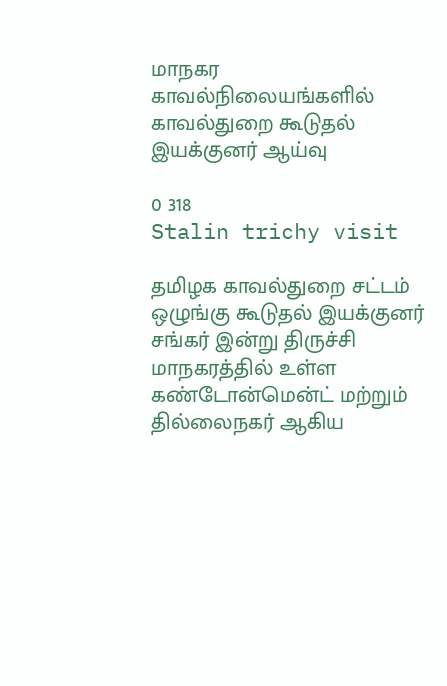மாநகர காவல்நிலையங்களில் காவல்துறை கூடுதல் இயக்குனர் ஆய்வு

0 318
Stalin trichy visit

தமிழக காவல்துறை சட்டம் ஒழுங்கு கூடுதல் இயக்குனர் சங்கர் இன்று திருச்சி மாநகரத்தில் உள்ள கண்டோன்மென்ட் மற்றும் தில்லைநகர் ஆகிய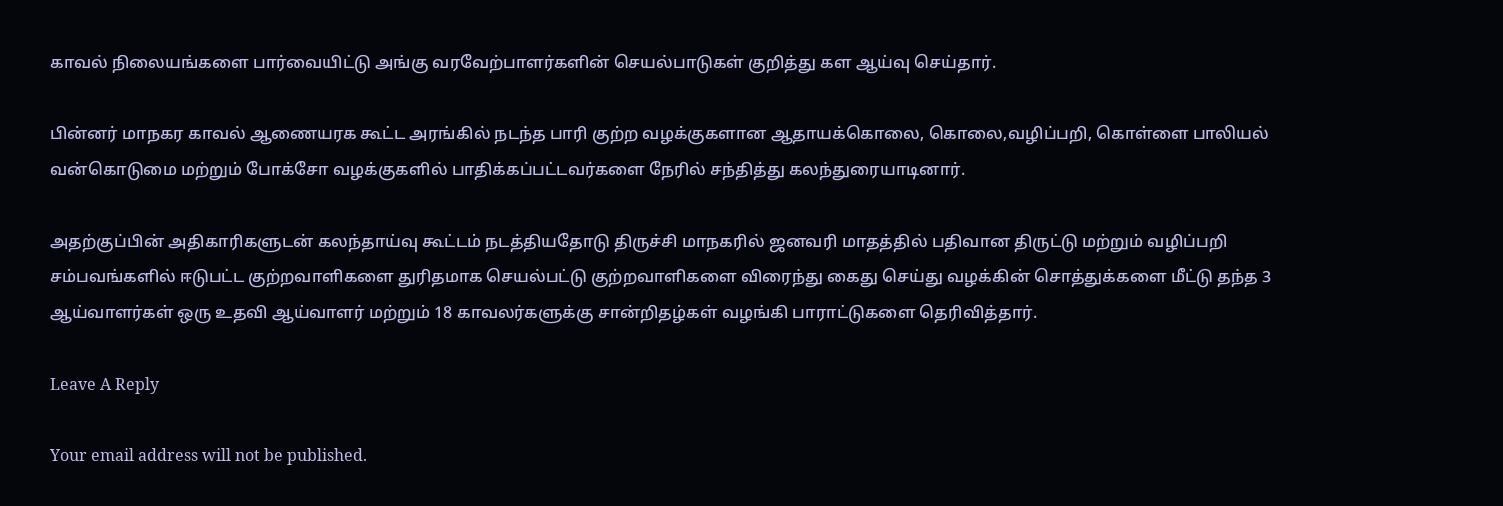காவல் நிலையங்களை பார்வையிட்டு அங்கு வரவேற்பாளர்களின் செயல்பாடுகள் குறித்து கள ஆய்வு செய்தார்.

பின்னர் மாநகர காவல் ஆணையரக கூட்ட அரங்கில் நடந்த பாரி குற்ற வழக்குகளான ஆதாயக்கொலை, கொலை,வழிப்பறி, கொள்ளை பாலியல் வன்கொடுமை மற்றும் போக்சோ வழக்குகளில் பாதிக்கப்பட்டவர்களை நேரில் சந்தித்து கலந்துரையாடினார்.

அதற்குப்பின் அதிகாரிகளுடன் கலந்தாய்வு கூட்டம் நடத்தியதோடு திருச்சி மாநகரில் ஜனவரி மாதத்தில் பதிவான திருட்டு மற்றும் வழிப்பறி சம்பவங்களில் ஈடுபட்ட குற்றவாளிகளை துரிதமாக செயல்பட்டு குற்றவாளிகளை விரைந்து கைது செய்து வழக்கின் சொத்துக்களை மீட்டு தந்த 3 ஆய்வாளர்கள் ஒரு உதவி ஆய்வாளர் மற்றும் 18 காவலர்களுக்கு சான்றிதழ்கள் வழங்கி பாராட்டுகளை தெரிவித்தார்.

Leave A Reply

Your email address will not be published.